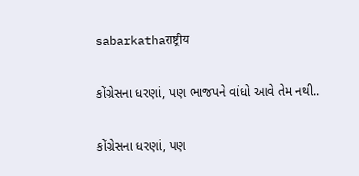sabarkathaराष्ट्रीय

કોંગ્રેસના ધરણાં, પણ ભાજપને વાંધો આવે તેમ નથી..

કોંગ્રેસના ધરણાં, પણ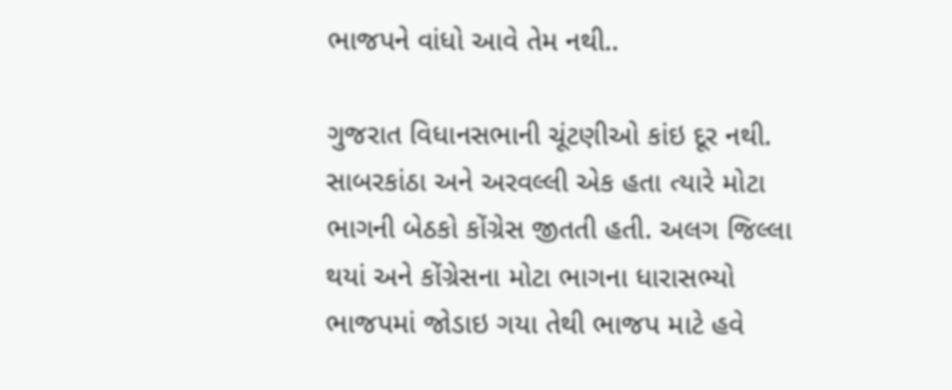ભાજપને વાંધો આવે તેમ નથી..

ગુજરાત વિધાનસભાની ચૂંટણીઓ કાંઇ દૂર નથી. સાબરકાંઠા અને અરવલ્લી એક હતા ત્યારે મોટા ભાગની બેઠકો કોંગ્રેસ જીતતી હતી. અલગ જિલ્લા થયાં અને કોંગ્રેસના મોટા ભાગના ધારાસભ્યો ભાજપમાં જોડાઇ ગયા તેથી ભાજપ માટે હવે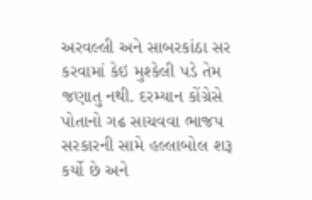અરવલ્લી અને સાબરકાંઠા સર કરવામાં કેઇ મુશ્કેલી પડે તેમ જણાતુ નથી. દરમ્યાન કોંગ્રેસે પોતાનો ગઢ સાચવવા ભાજપ સરકારની સામે હલ્લાબોલ શરૂ કર્યો છે અને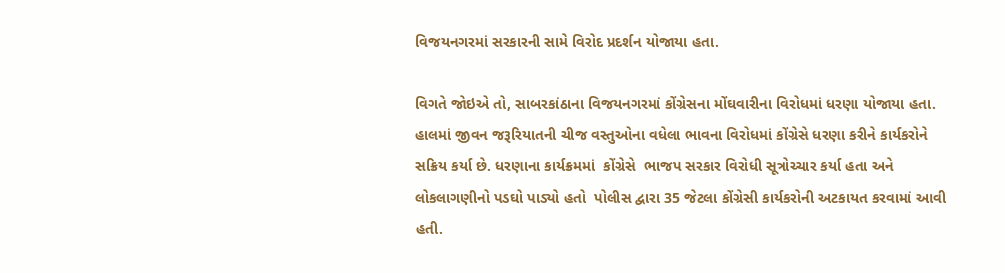વિજયનગરમાં સરકારની સામે વિરોદ પ્રદર્શન યોજાયા હતા.

વિગતે જોઇએ તો, સાબરકાંઠાના વિજયનગરમાં કોંગ્રેસના મોંઘવારીના વિરોધમાં ધરણા યોજાયા હતા. હાલમાં જીવન જરૂરિયાતની ચીજ વસ્તુઓના વધેલા ભાવના વિરોધમાં કોંગ્રેસે ધરણા કરીને કાર્યકરોને સક્રિય કર્યા છે. ધરણાના કાર્યક્રમમાં  કોંગ્રેસે  ભાજપ સરકાર વિરોધી સૂત્રોચ્ચાર કર્યા હતા અને લોકલાગણીનો પડઘો પાડ્યો હતો  પોલીસ દ્વારા 35 જેટલા કોંગ્રેસી કાર્યકરોની અટકાયત કરવામાં આવી હતી.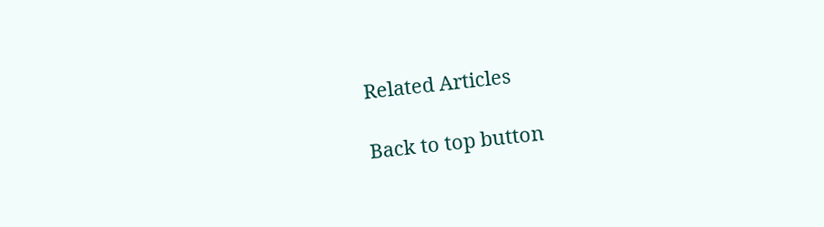Related Articles

Back to top button